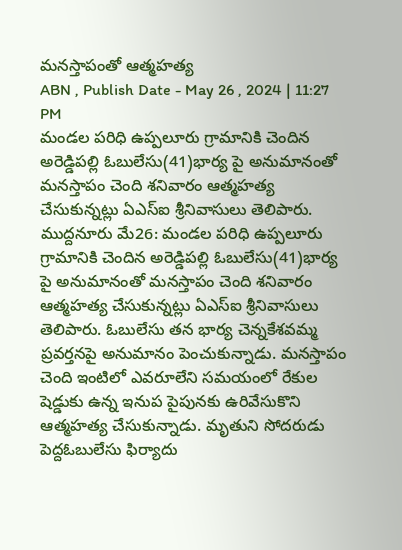మనస్తాపంతో ఆత్మహత్య
ABN , Publish Date - May 26 , 2024 | 11:27 PM
మండల పరిధి ఉప్పలూరు గ్రామానికి చెందిన అరెడ్డిపల్లి ఓబులేసు(41)భార్య పై అనుమానంతో మనస్తాపం చెంది శనివారం ఆత్మహత్య చేసుకున్నట్లు ఏఎస్ఐ శ్రీనివాసులు తెలిపారు.
ముద్దనూరు మే26: మండల పరిధి ఉప్పలూరు గ్రామానికి చెందిన అరెడ్డిపల్లి ఓబులేసు(41)భార్య పై అనుమానంతో మనస్తాపం చెంది శనివారం ఆత్మహత్య చేసుకున్నట్లు ఏఎస్ఐ శ్రీనివాసులు తెలిపారు. ఓబులేసు తన భార్య చెన్నకేశవమ్మ ప్రవర్తనపై అనుమానం పెంచుకున్నాడు. మనస్తాపం చెంది ఇంటిలో ఎవరూలేని సమయంలో రేకుల షెడ్డుకు ఉన్న ఇనుప పైపునకు ఉరివేసుకొని ఆత్మహత్య చేసుకున్నాడు. మృతుని సోదరుడు పెద్దఓబులేసు ఫిర్యాదు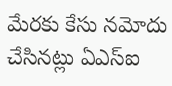మేరకు కేసు నమోదు చేసినట్లు ఏఎస్ఐ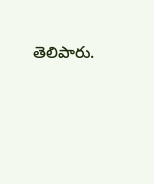తెలిపారు.